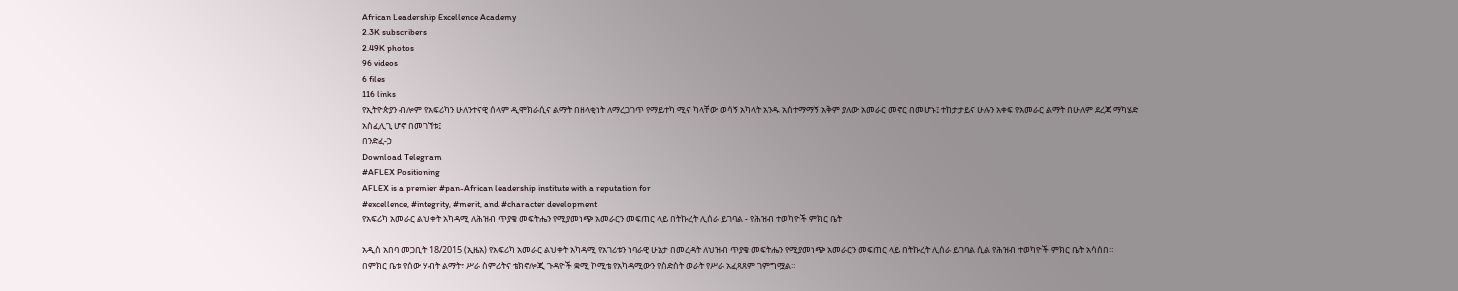African Leadership Excellence Academy
2.3K subscribers
2.49K photos
96 videos
6 files
116 links
የኢትዮጵያን ብሎም የአፍሪካን ሁለንተናዊ ሰላም ዲሞክራሲና ልማት በዘላቂነት ለማረጋገጥ የማይተካ ሚና ካላቸው ወሳኝ አካላት አንዱ አሰተማማኝ አቅም ያለው አመራር መኖር በመሆኑ፤ ተከታታይና ሁሉን አቀፍ የአመራር ልማት በሁለም ደረጃ ማካሄድ አስፈሊጊ ሆኖ በመገኘቱ፤
በንድፈ-ኃ
Download Telegram
#AFLEX Positioning
AFLEX is a premier #pan-African leadership institute with a reputation for
#excellence, #integrity, #merit, and #character development
የአፍሪካ አመራር ልህቀት አካዳሚ ለሕዝብ ጥያቄ መፍትሔን የሚያመነጭ አመራርን መፍጠር ላይ በትኩረት ሊሰራ ይገባል - የሕዝብ ተወካዮች ምክር ቤት

አዲስ አበባ መጋቢት 18/2015 (ኢዜአ) የአፍሪካ አመራር ልህቀት አካዳሚ የአገሪቱን ነባራዊ ሁኔታ በመረዳት ለህዝብ ጥያቄ መፍትሔን የሚያመነጭ አመራርን መፍጠር ላይ በትኩረት ሊሰራ ይገባል ሲል የሕዝብ ተወካዮች ምክር ቤት አሳሰበ።
በምክር ቤቱ የሰው ሃብት ልማት፣ ሥራ ስምሪትና ቴክኖሎጂ ጉዳዮች ቋሚ ኮሚቴ የአካዳሚውን የስድስት ወራት የሥራ አፈጻጸም ገምግሟል።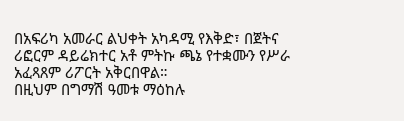በአፍሪካ አመራር ልህቀት አካዳሚ የእቅድ፣ በጀትና ሪፎርም ዳይሬክተር አቶ ምትኩ ጫኔ የተቋሙን የሥራ አፈጻጸም ሪፖርት አቅርበዋል።
በዚህም በግማሽ ዓመቱ ማዕከሉ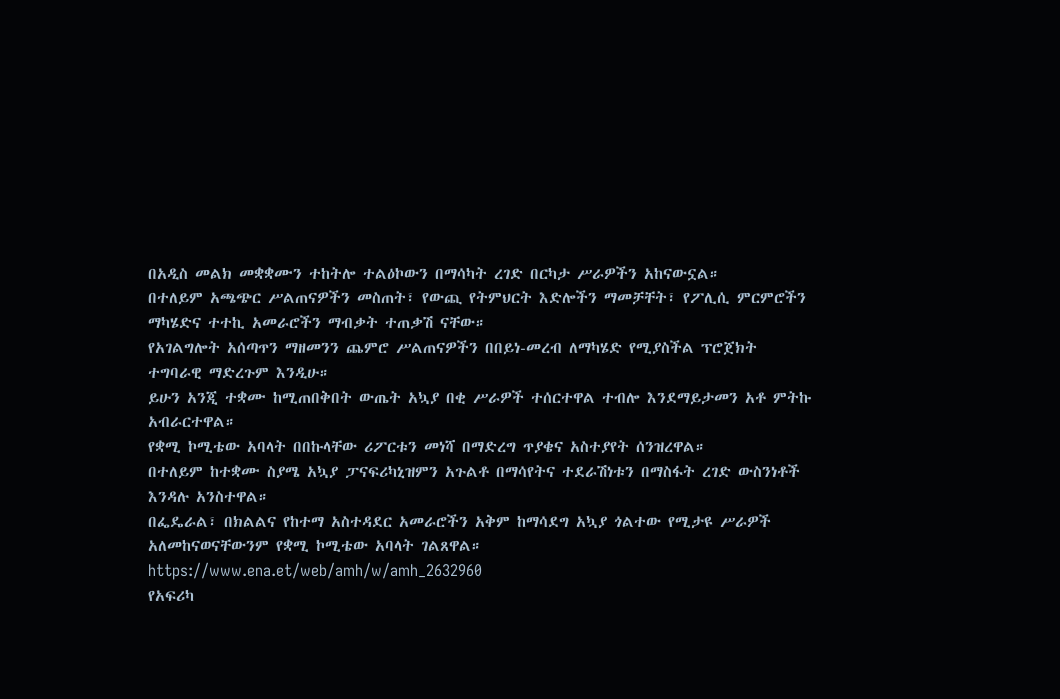በአዲስ መልክ መቋቋሙን ተከትሎ ተልዕኮውን በማሳካት ረገድ በርካታ ሥራዎችን አከናውኗል።
በተለይም አጫጭር ሥልጠናዎችን መስጠት፣ የውጪ የትምህርት እድሎችን ማመቻቸት፣ የፖሊሲ ምርምሮችን ማካሄድና ተተኪ አመራሮችን ማብቃት ተጠቃሽ ናቸው።
የአገልግሎት አሰጣጥን ማዘመንን ጨምሮ ሥልጠናዎችን በበይነ-መረብ ለማካሄድ የሚያስችል ፕሮጀክት ተግባራዊ ማድረጉም እንዲሁ።
ይሁን አንጂ ተቋሙ ከሚጠበቅበት ውጤት አኳያ በቂ ሥራዎች ተሰርተዋል ተብሎ እንደማይታመን አቶ ምትኩ አብራርተዋል።
የቋሚ ኮሚቴው አባላት በበኩላቸው ሪፖርቱን መነሻ በማድረግ ጥያቄና አስተያየት ሰንዝረዋል።
በተለይም ከተቋሙ ስያሜ አኳያ ፓናፍሪካኒዝምን አጉልቶ በማሳየትና ተደራሽነቱን በማስፋት ረገድ ውስንነቶች እንዳሉ አንስተዋል።
በፌዴራል፣ በክልልና የከተማ አስተዳደር አመራሮችን አቅም ከማሳደግ አኳያ ጎልተው የሚታዩ ሥራዎች አለመከናወናቸውንም የቋሚ ኮሚቴው አባላት ገልጸዋል።
https://www.ena.et/web/amh/w/amh_2632960
የአፍሪካ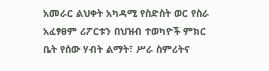አመራር ልህቀት አካዳሚ የስድስት ወር የስራ አፈፃፀም ሪፖርቱን በህዝብ ተወካዮች ምክር ቤት የሰው ሃብት ልማት፣ ሥራ ስምሪትና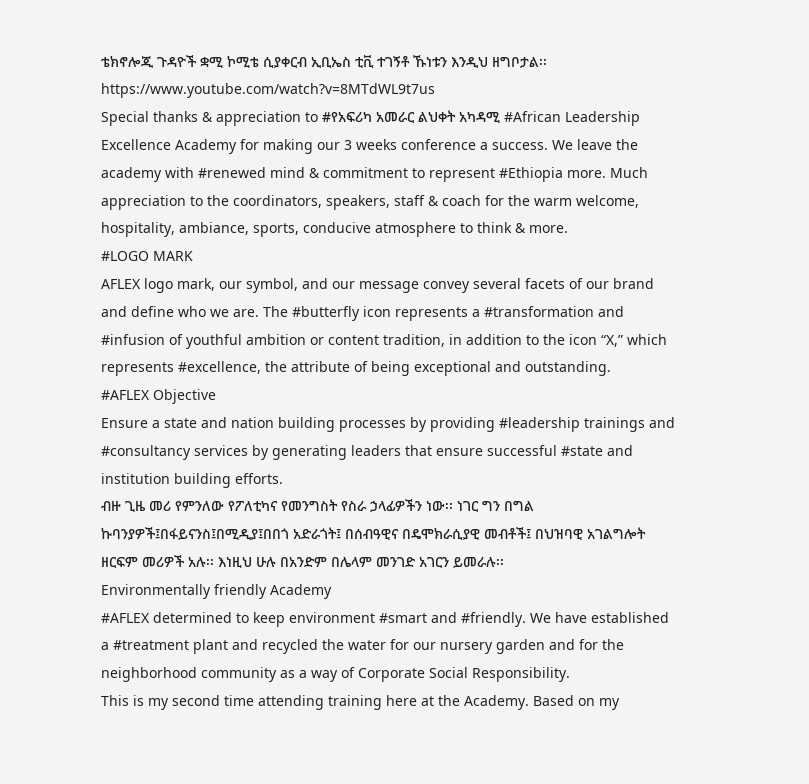ቴክኖሎጂ ጉዳዮች ቋሚ ኮሚቴ ሲያቀርብ ኢቢኤስ ቲቪ ተገኝቶ ኹነቱን እንዲህ ዘግቦታል፡፡ https://www.youtube.com/watch?v=8MTdWL9t7us
Special thanks & appreciation to #የአፍሪካ አመራር ልህቀት አካዳሚ #African Leadership Excellence Academy for making our 3 weeks conference a success. We leave the academy with #renewed mind & commitment to represent #Ethiopia more. Much appreciation to the coordinators, speakers, staff & coach for the warm welcome, hospitality, ambiance, sports, conducive atmosphere to think & more.
#LOGO MARK
AFLEX logo mark, our symbol, and our message convey several facets of our brand and define who we are. The #butterfly icon represents a #transformation and #infusion of youthful ambition or content tradition, in addition to the icon “X,” which represents #excellence, the attribute of being exceptional and outstanding.
#AFLEX Objective
Ensure a state and nation building processes by providing #leadership trainings and #consultancy services by generating leaders that ensure successful #state and institution building efforts.
ብዙ ጊዜ መሪ የምንለው የፖለቲካና የመንግስት የስራ ኃላፊዎችን ነው፡፡ ነገር ግን በግል ኩባንያዎች፤በፋይናንስ፤በሚዲያ፤በበጎ አድራጎት፤ በሰብዓዊና በዴሞክራሲያዊ መብቶች፤ በህዝባዊ አገልግሎት ዘርፍም መሪዎች አሉ፡፡ እነዚህ ሁሉ በአንድም በሌላም መንገድ አገርን ይመራሉ፡፡
Environmentally friendly Academy
#AFLEX determined to keep environment #smart and #friendly. We have established a #treatment plant and recycled the water for our nursery garden and for the neighborhood community as a way of Corporate Social Responsibility.
This is my second time attending training here at the Academy. Based on my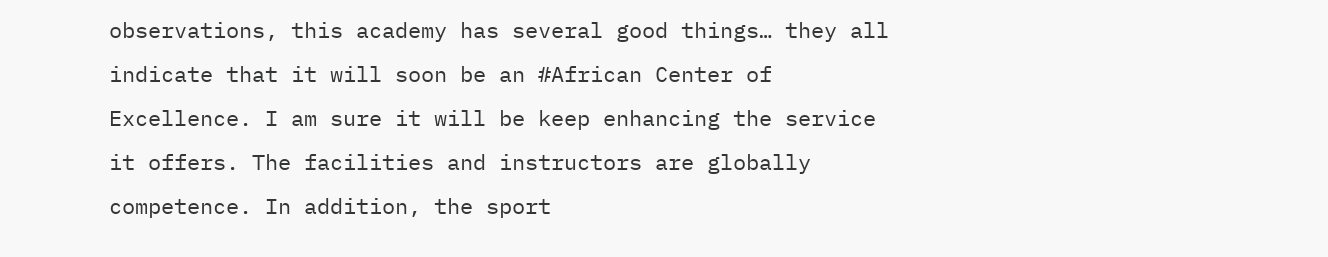observations, this academy has several good things… they all indicate that it will soon be an #African Center of Excellence. I am sure it will be keep enhancing the service it offers. The facilities and instructors are globally competence. In addition, the sport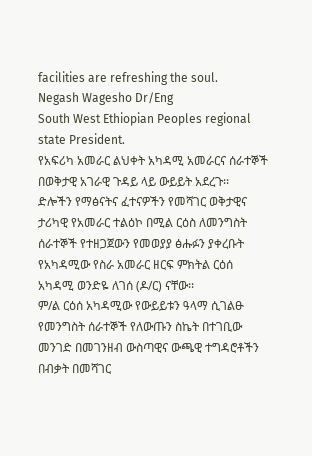facilities are refreshing the soul.
Negash Wagesho Dr/Eng
South West Ethiopian Peoples regional state President.
የአፍሪካ አመራር ልህቀት አካዳሚ አመራርና ሰራተኞች በወቅታዊ አገራዊ ጉዳይ ላይ ውይይት አደረጉ፡፡
ድሎችን የማፅናትና ፈተናዎችን የመሻገር ወቅታዊና ታሪካዊ የአመራር ተልዕኮ በሚል ርዕስ ለመንግስት ሰራተኞች የተዘጋጀውን የመወያያ ፅሑፉን ያቀረቡት የአካዳሚው የስራ አመራር ዘርፍ ምክትል ርዕሰ አካዳሚ ወንድዬ ለገሰ (ዶ/ር) ናቸው፡፡
ም/ል ርዕሰ አካዳሚው የውይይቱን ዓላማ ሲገልፁ የመንግስት ሰራተኞች የለውጡን ስኬት በተገቢው መንገድ በመገንዘብ ውስጣዊና ውጫዊ ተግዳሮቶችን በብቃት በመሻገር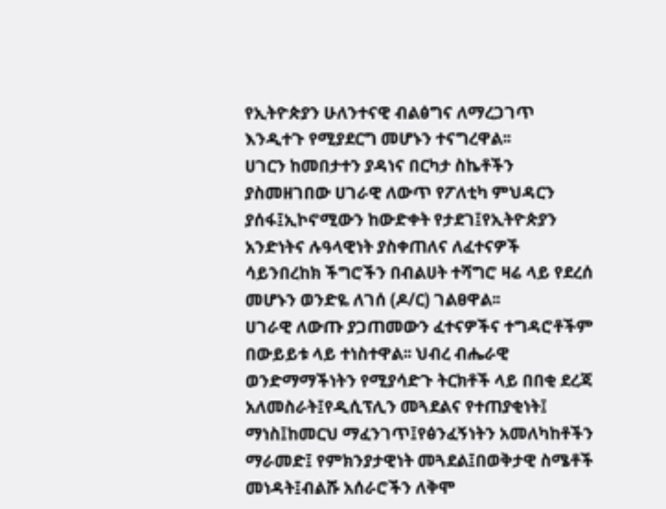የኢትዮጵያን ሁለንተናዊ ብልፅግና ለማረጋገጥ እንዲተጉ የሚያደርግ መሆኑን ተናግረዋል፡፡
ሀገርን ከመበታተን ያዳነና በርካታ ስኬቶችን ያስመዘገበው ሀገራዊ ለውጥ የፖለቲካ ምህዳርን ያሰፋ፤ኢኮኖሚውን ከውድቀት የታደገ፤የኢትዮጵያን አንድነትና ሉዓላዊነት ያስቀጠለና ለፈተናዎች ሳይንበረከክ ችግሮችን በብልሀት ተሻግሮ ዛሬ ላይ የደረሰ መሆኑን ወንድዬ ለገሰ (ዶ/ር) ገልፀዋል፡፡
ሀገራዊ ለውጡ ያጋጠመውን ፈተናዎችና ተግዳሮቶችም በውይይቱ ላይ ተነስተዋል፡፡ ህብረ ብሔራዊ ወንድማማችነትን የሚያሳድጉ ትርክቶች ላይ በበቂ ደረጃ አለመስራት፤የዲሲፕሊን መጓደልና የተጠያቂነት፤ ማነስ፤ከመርህ ማፈንገጥ፤የፅንፈኝነትን አመለካከቶችን ማራመድ፤ የምክንያታዊነት መጓደል፤በወቅታዊ ስሜቶች መነዳት፤ብልሹ አሰራሮችን ለቅሞ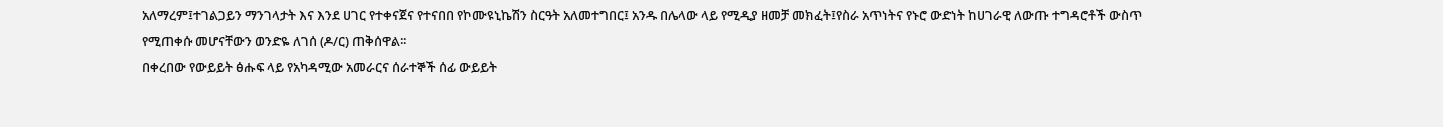አለማረም፤ተገልጋይን ማንገላታት እና እንደ ሀገር የተቀናጀና የተናበበ የኮሙዩኒኬሽን ስርዓት አለመተግበር፤ አንዱ በሌላው ላይ የሚዲያ ዘመቻ መክፈት፤የስራ አጥነትና የኑሮ ውድነት ከሀገራዊ ለውጡ ተግዳሮቶች ውስጥ የሚጠቀሱ መሆናቸውን ወንድዬ ለገሰ (ዶ/ር) ጠቅሰዋል፡፡
በቀረበው የውይይት ፅሑፍ ላይ የአካዳሚው አመራርና ሰራተኞች ሰፊ ውይይት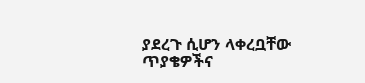ያደረጉ ሲሆን ላቀረቧቸው ጥያቄዎችና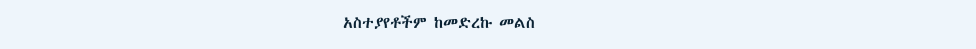አስተያየቶችም ከመድረኩ መልስ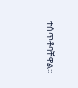ተሰጥቶባቸዋል፡፡